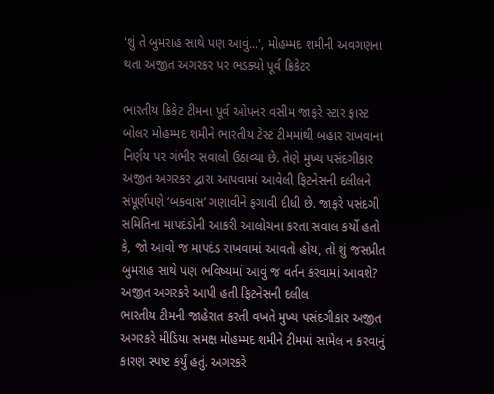'શું તે બુમરાહ સાથે પણ આવું...', મોહમ્મદ શમીની અવગણના થતા અજીત અગરકર પર ભડક્યો પૂર્વ ક્રિકેટર

ભારતીય ક્રિકેટ ટીમના પૂર્વ ઓપનર વસીમ જાફરે સ્ટાર ફાસ્ટ બોલર મોહમ્મદ શમીને ભારતીય ટેસ્ટ ટીમમાંથી બહાર રાખવાના નિર્ણય પર ગંભીર સવાલો ઉઠાવ્યા છે. તેણે મુખ્ય પસંદગીકાર અજીત અગરકર દ્વારા આપવામાં આવેલી ફિટનેસની દલીલને સંપૂર્ણપણે ‘બકવાસ’ ગણાવીને ફગાવી દીધી છે. જાફરે પસંદગી સમિતિના માપદંડોની આકરી આલોચના કરતા સવાલ કર્યો હતો કે, જો આવો જ માપદંડ રાખવામાં આવતો હોય, તો શું જસપ્રીત બુમરાહ સાથે પણ ભવિષ્યમાં આવું જ વર્તન કરવામાં આવશે?
અજીત અગરકરે આપી હતી ફિટનેસની દલીલ
ભારતીય ટીમની જાહેરાત કરતી વખતે મુખ્ય પસંદગીકાર અજીત અગરકરે મીડિયા સમક્ષ મોહમ્મદ શમીને ટીમમાં સામેલ ન કરવાનું કારણ સ્પષ્ટ કર્યું હતું. અગરકરે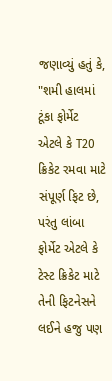જણાવ્યું હતું કે, "શમી હાલમાં ટૂંકા ફોર્મેટ એટલે કે T20 ક્રિકેટ રમવા માટે સંપૂર્ણ ફિટ છે, પરંતુ લાંબા ફોર્મેટ એટલે કે ટેસ્ટ ક્રિકેટ માટે તેની ફિટનેસને લઈને હજુ પણ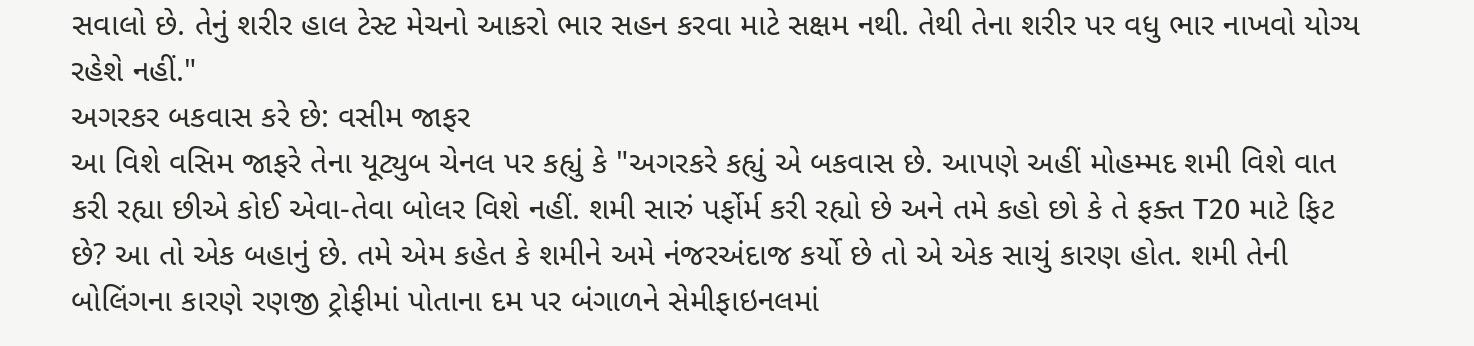સવાલો છે. તેનું શરીર હાલ ટેસ્ટ મેચનો આકરો ભાર સહન કરવા માટે સક્ષમ નથી. તેથી તેના શરીર પર વધુ ભાર નાખવો યોગ્ય રહેશે નહીં."
અગરકર બકવાસ કરે છે: વસીમ જાફર
આ વિશે વસિમ જાફરે તેના યૂટ્યુબ ચેનલ પર કહ્યું કે "અગરકરે કહ્યું એ બકવાસ છે. આપણે અહીં મોહમ્મદ શમી વિશે વાત કરી રહ્યા છીએ કોઈ એવા-તેવા બોલર વિશે નહીં. શમી સારું પર્ફોર્મ કરી રહ્યો છે અને તમે કહો છો કે તે ફક્ત T20 માટે ફિટ છે? આ તો એક બહાનું છે. તમે એમ કહેત કે શમીને અમે નંજરઅંદાજ કર્યો છે તો એ એક સાચું કારણ હોત. શમી તેની બોલિંગના કારણે રણજી ટ્રોફીમાં પોતાના દમ પર બંગાળને સેમીફાઇનલમાં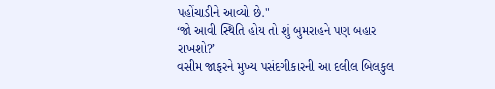પહોંચાડીને આવ્યો છે."
‘જો આવી સ્થિતિ હોય તો શું બુમરાહને પણ બહાર રાખશો?’
વસીમ જાફરને મુખ્ય પસંદગીકારની આ દલીલ બિલકુલ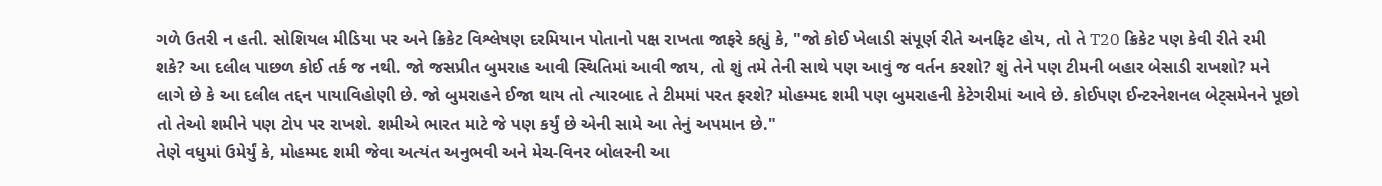ગળે ઉતરી ન હતી. સોશિયલ મીડિયા પર અને ક્રિકેટ વિશ્લેષણ દરમિયાન પોતાનો પક્ષ રાખતા જાફરે કહ્યું કે, "જો કોઈ ખેલાડી સંપૂર્ણ રીતે અનફિટ હોય, તો તે T20 ક્રિકેટ પણ કેવી રીતે રમી શકે? આ દલીલ પાછળ કોઈ તર્ક જ નથી. જો જસપ્રીત બુમરાહ આવી સ્થિતિમાં આવી જાય, તો શું તમે તેની સાથે પણ આવું જ વર્તન કરશો? શું તેને પણ ટીમની બહાર બેસાડી રાખશો? મને લાગે છે કે આ દલીલ તદ્દન પાયાવિહોણી છે. જો બુમરાહને ઈજા થાય તો ત્યારબાદ તે ટીમમાં પરત ફરશે? મોહમ્મદ શમી પણ બુમરાહની કેટેગરીમાં આવે છે. કોઈપણ ઈન્ટરનેશનલ બેટ્સમેનને પૂછો તો તેઓ શમીને પણ ટોપ પર રાખશે. શમીએ ભારત માટે જે પણ કર્યું છે એની સામે આ તેનું અપમાન છે."
તેણે વધુમાં ઉમેર્યું કે, મોહમ્મદ શમી જેવા અત્યંત અનુભવી અને મેચ-વિનર બોલરની આ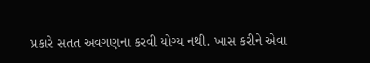પ્રકારે સતત અવગણના કરવી યોગ્ય નથી. ખાસ કરીને એવા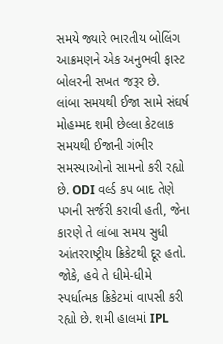સમયે જ્યારે ભારતીય બોલિંગ આક્રમણને એક અનુભવી ફાસ્ટ બોલરની સખત જરૂર છે.
લાંબા સમયથી ઈજા સામે સંઘર્ષ
મોહમ્મદ શમી છેલ્લા કેટલાક સમયથી ઈજાની ગંભીર સમસ્યાઓનો સામનો કરી રહ્યો છે. ODI વર્લ્ડ કપ બાદ તેણે પગની સર્જરી કરાવી હતી, જેના કારણે તે લાંબા સમય સુધી આંતરરાષ્ટ્રીય ક્રિકેટથી દૂર હતો. જોકે, હવે તે ધીમે-ધીમે સ્પર્ધાત્મક ક્રિકેટમાં વાપસી કરી રહ્યો છે. શમી હાલમાં IPL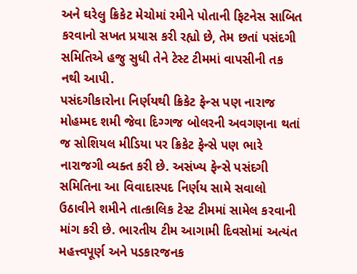અને ઘરેલુ ક્રિકેટ મેચોમાં રમીને પોતાની ફિટનેસ સાબિત કરવાનો સખત પ્રયાસ કરી રહ્યો છે, તેમ છતાં પસંદગી સમિતિએ હજુ સુધી તેને ટેસ્ટ ટીમમાં વાપસીની તક નથી આપી.
પસંદગીકારોના નિર્ણયથી ક્રિકેટ ફેન્સ પણ નારાજ
મોહમ્મદ શમી જેવા દિગ્ગજ બોલરની અવગણના થતાં જ સોશિયલ મીડિયા પર ક્રિકેટ ફેન્સે પણ ભારે નારાજગી વ્યક્ત કરી છે. અસંખ્ય ફેન્સે પસંદગી સમિતિના આ વિવાદાસ્પદ નિર્ણય સામે સવાલો ઉઠાવીને શમીને તાત્કાલિક ટેસ્ટ ટીમમાં સામેલ કરવાની માંગ કરી છે. ભારતીય ટીમ આગામી દિવસોમાં અત્યંત મહત્ત્વપૂર્ણ અને પડકારજનક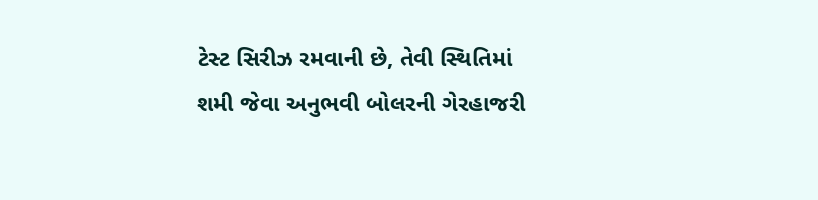ટેસ્ટ સિરીઝ રમવાની છે, તેવી સ્થિતિમાં શમી જેવા અનુભવી બોલરની ગેરહાજરી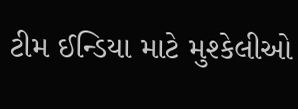ટીમ ઈન્ડિયા માટે મુશ્કેલીઓ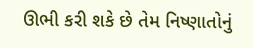ઊભી કરી શકે છે તેમ નિષ્ણાતોનું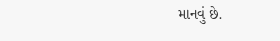માનવું છે.